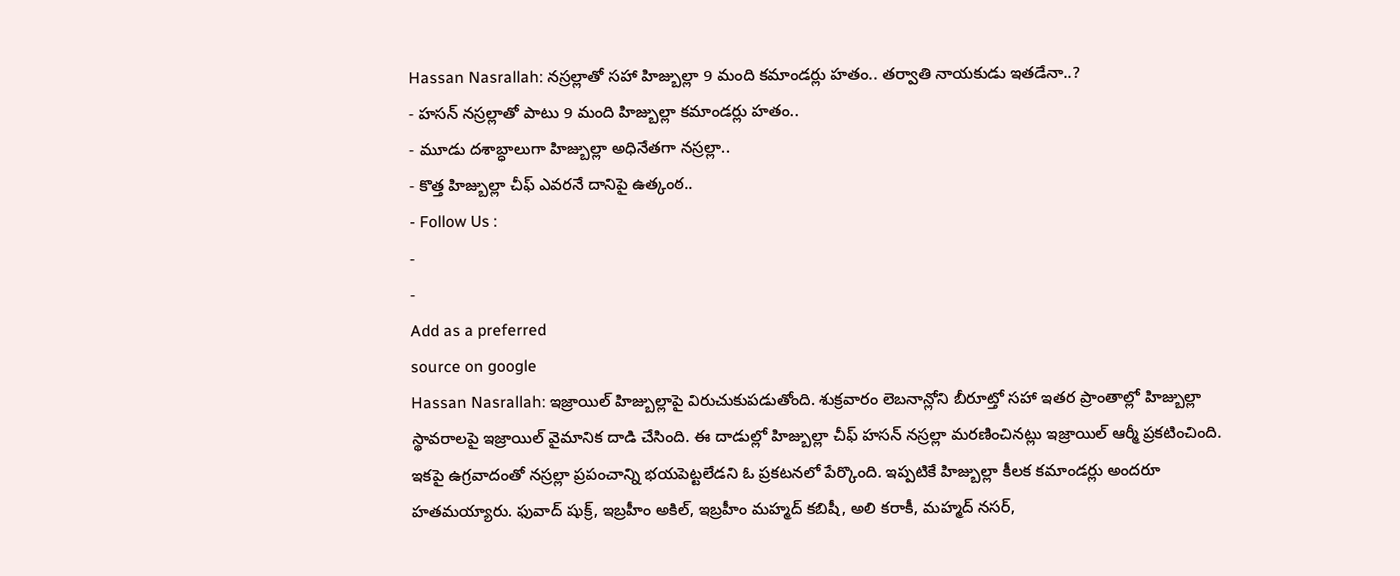Hassan Nasrallah: నస్రల్లాతో సహా హిజ్బుల్లా 9 మంది కమాండర్లు హతం.. తర్వాతి నాయకుడు ఇతడేనా..?
- హసన్ నస్రల్లాతో పాటు 9 మంది హిజ్బుల్లా కమాండర్లు హతం..
- మూడు దశాబ్ధాలుగా హిజ్బుల్లా అధినేతగా నస్రల్లా..
- కొత్త హిజ్బుల్లా చీఫ్ ఎవరనే దానిపై ఉత్కంఠ..
- Follow Us :
-
-
Add as a preferred
source on google
Hassan Nasrallah: ఇజ్రాయిల్ హిజ్బుల్లాపై విరుచుకుపడుతోంది. శుక్రవారం లెబనాన్లోని బీరూట్తో సహా ఇతర ప్రాంతాల్లో హిజ్బుల్లా స్థావరాలపై ఇజ్రాయిల్ వైమానిక దాడి చేసింది. ఈ దాడుల్లో హిజ్బుల్లా చీఫ్ హసన్ నస్రల్లా మరణించినట్లు ఇజ్రాయిల్ ఆర్మీ ప్రకటించింది. ఇకపై ఉగ్రవాదంతో నస్రల్లా ప్రపంచాన్ని భయపెట్టలేడని ఓ ప్రకటనలో పేర్కొంది. ఇప్పటికే హిజ్బుల్లా కీలక కమాండర్లు అందరూ హతమయ్యారు. ఫువాద్ షుక్ర్, ఇబ్రహీం అకిల్, ఇబ్రహీం మహ్మద్ కబిషీ, అలి కరాకీ, మహ్మద్ నసర్,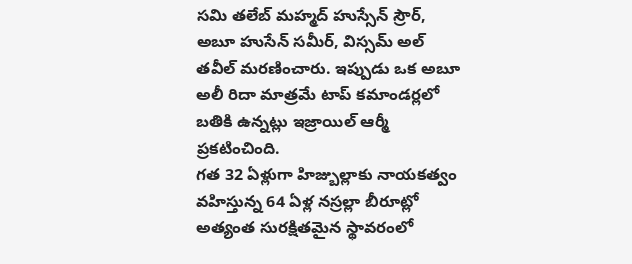సమి తలేబ్ మహ్మద్ హుస్సేన్ స్రౌర్, అబూ హుసేన్ సమీర్, విస్సమ్ అల్ తవీల్ మరణించారు. ఇప్పుడు ఒక అబూ అలీ రిదా మాత్రమే టాప్ కమాండర్లలో బతికి ఉన్నట్లు ఇజ్రాయిల్ ఆర్మీ ప్రకటించింది.
గత 32 ఏళ్లుగా హిజ్బుల్లాకు నాయకత్వం వహిస్తున్న 64 ఏళ్ల నస్రల్లా బీరూట్లో అత్యంత సురక్షితమైన స్థావరంలో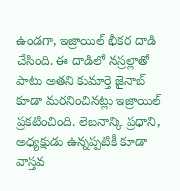ఉండగా, ఇజ్రాయిల్ భీకర దాడి చేసింది. ఈ దాడిలో నస్రల్లాతో పాటు అతని కుమార్తె జైనాబ్ కూడా మరనించినట్లు ఇజ్రాయిల్ ప్రకటించింది. లెబనాన్కి ప్రధాని, అధ్యక్షుడు ఉన్నప్పటికీ కూడా వాస్తవ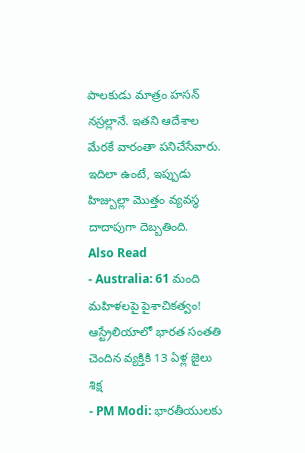పాలకుడు మాత్రం హసన్ నస్రల్లానే. ఇతని ఆదేశాల మేరకే వారంతా పనిచేసేవారు. ఇదిలా ఉంటే, ఇప్పుడు హిజ్బుల్లా మొత్తం వ్యవస్థ దాదాపుగా దెబ్బతింది.
Also Read
- Australia: 61 మంది మహిళలపై పైశాచికత్వం! ఆస్ట్రేలియాలో భారత సంతతి చెందిన వ్యక్తికి 13 ఏళ్ల జైలు శిక్ష
- PM Modi: భారతీయులకు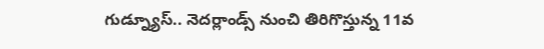గుడ్న్యూస్.. నెదర్లాండ్స్ నుంచి తిరిగొస్తున్న 11వ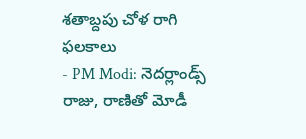శతాబ్దపు చోళ రాగి ఫలకాలు
- PM Modi: నెదర్లాండ్స్ రాజు, రాణితో మోడీ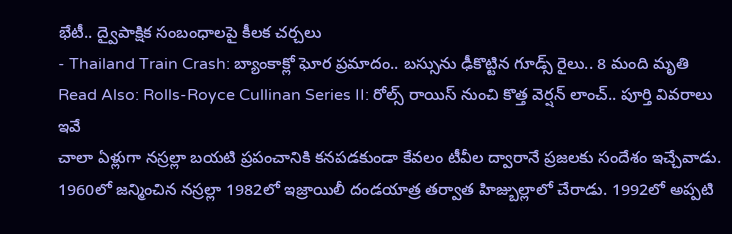భేటీ.. ద్వైపాక్షిక సంబంధాలపై కీలక చర్చలు
- Thailand Train Crash: బ్యాంకాక్లో ఘోర ప్రమాదం.. బస్సును ఢీకొట్టిన గూడ్స్ రైలు.. 8 మంది మృతి
Read Also: Rolls-Royce Cullinan Series II: రోల్స్ రాయిస్ నుంచి కొత్త వెర్షన్ లాంచ్.. పూర్తి వివరాలు ఇవే
చాలా ఏళ్లుగా నస్రల్లా బయటి ప్రపంచానికి కనపడకుండా కేవలం టీవీల ద్వారానే ప్రజలకు సందేశం ఇచ్చేవాడు. 1960లో జన్మించిన నస్రల్లా 1982లో ఇజ్రాయిలీ దండయాత్ర తర్వాత హిజ్బుల్లాలో చేరాడు. 1992లో అప్పటి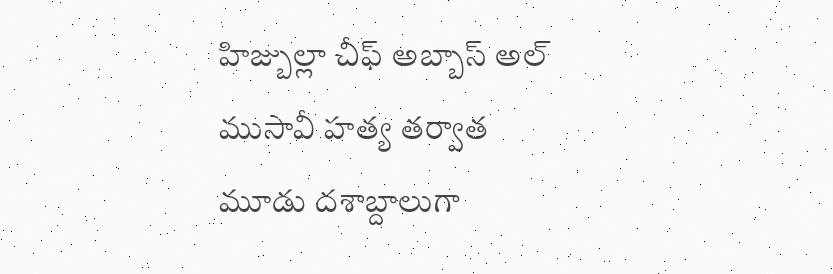హిజ్బుల్లా చీఫ్ అబ్బాస్ అల్ ముసావీ హత్య తర్వాత మూడు దశాబ్దాలుగా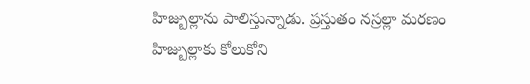హిజ్బుల్లాను పాలిస్తున్నాడు. ప్రస్తుతం నస్రల్లా మరణం హిజ్బుల్లాకు కోలుకోని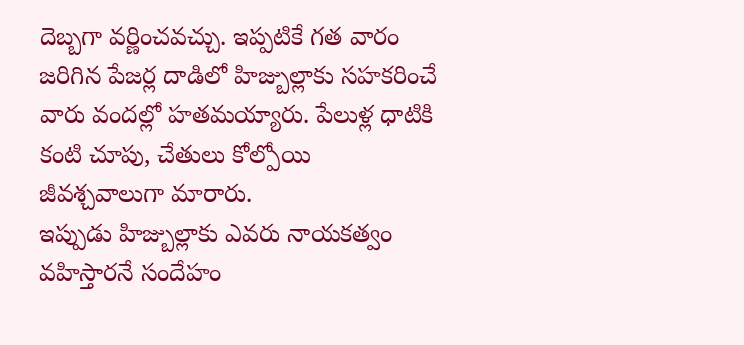దెబ్బగా వర్ణించవచ్చు. ఇప్పటికే గత వారం జరిగిన పేజర్ల దాడిలో హిజ్బుల్లాకు సహకరించే వారు వందల్లో హతమయ్యారు. పేలుళ్ల ధాటికి కంటి చూపు, చేతులు కోల్పోయి జీవశ్చవాలుగా మారారు.
ఇప్పుడు హిజ్బుల్లాకు ఎవరు నాయకత్వం వహిస్తారనే సందేహం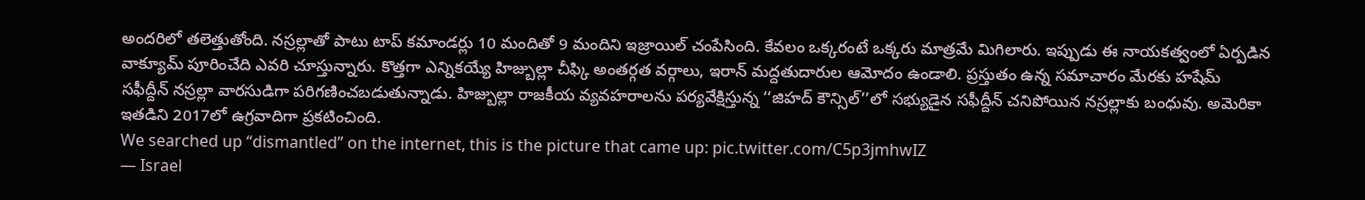అందరిలో తలెత్తుతోంది. నస్రల్లాతో పాటు టాప్ కమాండర్లు 10 మందితో 9 మందిని ఇజ్రాయిల్ చంపేసింది. కేవలం ఒక్కరంటే ఒక్కరు మాత్రమే మిగిలారు. ఇప్పుడు ఈ నాయకత్వంలో ఏర్పడిన వాక్యూమ్ పూరించేది ఎవరి చూస్తున్నారు. కొత్తగా ఎన్నికయ్యే హిజ్బుల్లా చీఫ్కి అంతర్గత వర్గాలు, ఇరాన్ మద్దతుదారుల ఆమోదం ఉండాలి. ప్రస్తుతం ఉన్న సమాచారం మేరకు హషేమ్ సఫీద్దీన్ నస్రల్లా వారసుడిగా పరిగణించబడుతున్నాడు. హిజ్బుల్లా రాజకీయ వ్యవహరాలను పర్యవేక్షిస్తున్న ‘‘జిహద్ కౌన్సిల్’’లో సభ్యుడైన సఫీద్దీన్ చనిపోయిన నస్రల్లాకు బంధువు. అమెరికా ఇతడిని 2017లో ఉగ్రవాదిగా ప్రకటించింది.
We searched up “dismantled” on the internet, this is the picture that came up: pic.twitter.com/C5p3jmhwIZ
— Israel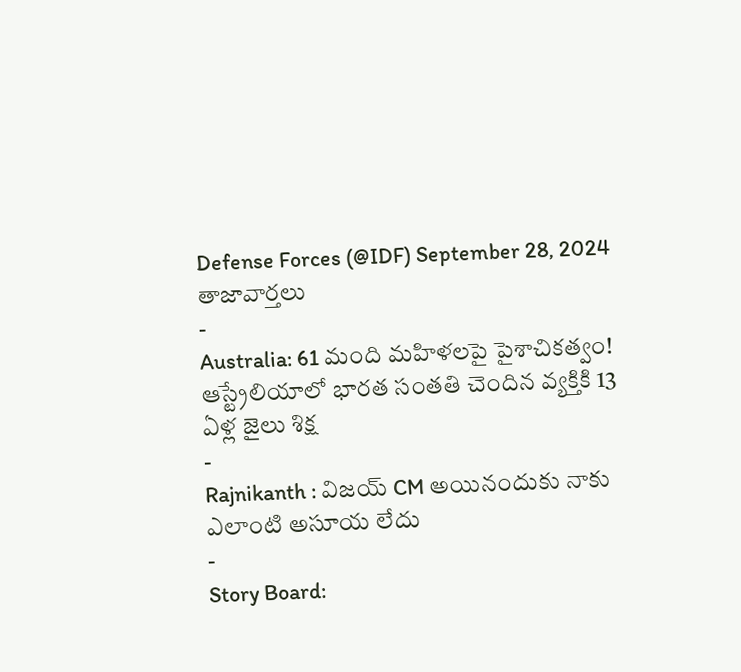Defense Forces (@IDF) September 28, 2024
తాజావార్తలు
-
Australia: 61 మంది మహిళలపై పైశాచికత్వం! ఆస్ట్రేలియాలో భారత సంతతి చెందిన వ్యక్తికి 13 ఏళ్ల జైలు శిక్ష
-
Rajnikanth : విజయ్ CM అయినందుకు నాకు ఎలాంటి అసూయ లేదు
-
Story Board: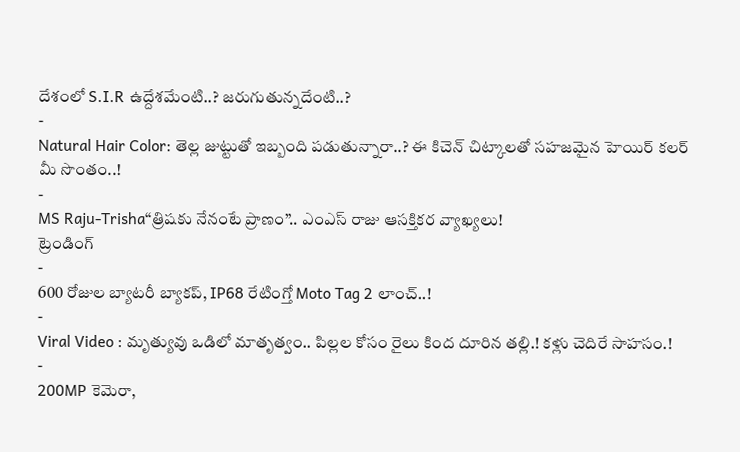దేశంలో S.I.R ఉద్దేశమేంటి..? జరుగుతున్నదేంటి..?
-
Natural Hair Color: తెల్ల జుట్టుతో ఇబ్బంది పడుతున్నారా..? ఈ కిచెన్ చిట్కాలతో సహజమైన హెయిర్ కలర్ మీ సొంతం..!
-
MS Raju-Trisha“త్రిషకు నేనంటే ప్రాణం”.. ఎంఎస్ రాజు ఆసక్తికర వ్యాఖ్యలు!
ట్రెండింగ్
-
600 రోజుల బ్యాటరీ బ్యాకప్, IP68 రేటింగ్తో Moto Tag 2 లాంచ్..!
-
Viral Video : మృత్యువు ఒడిలో మాతృత్వం.. పిల్లల కోసం రైలు కింద దూరిన తల్లి.! కళ్లు చెదిరే సాహసం.!
-
200MP కెమెరా,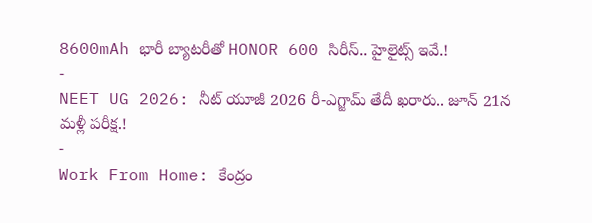8600mAh భారీ బ్యాటరీతో HONOR 600 సిరీస్.. హైలైట్స్ ఇవే.!
-
NEET UG 2026: నీట్ యూజీ 2026 రీ-ఎగ్జామ్ తేదీ ఖరారు.. జూన్ 21న మళ్లీ పరీక్ష.!
-
Work From Home: కేంద్రం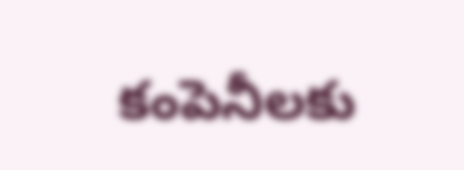కంపెనీలకు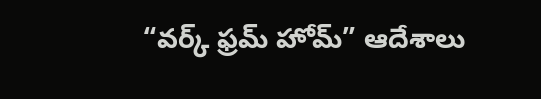“వర్క్ ఫ్రమ్ హోమ్” ఆదేశాలు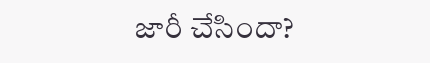జారీ చేసిందా?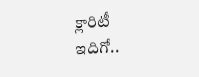క్లారిటీ ఇదిగో..